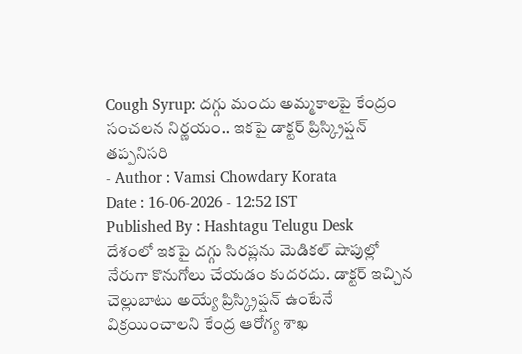Cough Syrup: దగ్గు మందు అమ్మకాలపై కేంద్రం సంచలన నిర్ణయం.. ఇకపై డాక్టర్ ప్రిస్క్రిప్షన్ తప్పనిసరి
- Author : Vamsi Chowdary Korata
Date : 16-06-2026 - 12:52 IST
Published By : Hashtagu Telugu Desk
దేశంలో ఇకపై దగ్గు సిరప్లను మెడికల్ షాపుల్లో నేరుగా కొనుగోలు చేయడం కుదరదు. డాక్టర్ ఇచ్చిన చెల్లుబాటు అయ్యే ప్రిస్క్రిప్షన్ ఉంటేనే విక్రయించాలని కేంద్ర ఆరోగ్య శాఖ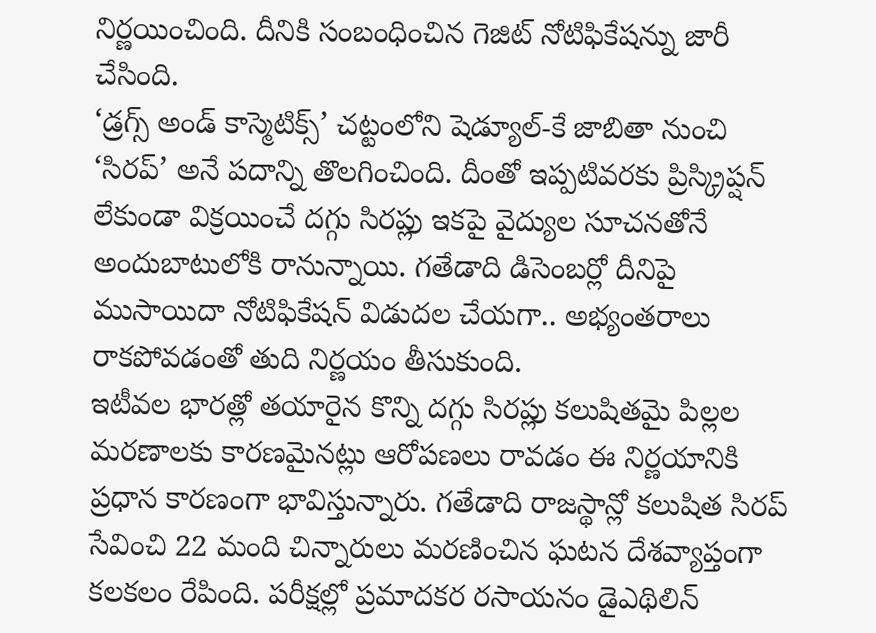నిర్ణయించింది. దీనికి సంబంధించిన గెజిట్ నోటిఫికేషన్ను జారీ చేసింది.
‘డ్రగ్స్ అండ్ కాస్మెటిక్స్’ చట్టంలోని షెడ్యూల్-కే జాబితా నుంచి ‘సిరప్’ అనే పదాన్ని తొలగించింది. దీంతో ఇప్పటివరకు ప్రిస్క్రిప్షన్ లేకుండా విక్రయించే దగ్గు సిరప్లు ఇకపై వైద్యుల సూచనతోనే అందుబాటులోకి రానున్నాయి. గతేడాది డిసెంబర్లో దీనిపై ముసాయిదా నోటిఫికేషన్ విడుదల చేయగా.. అభ్యంతరాలు రాకపోవడంతో తుది నిర్ణయం తీసుకుంది.
ఇటీవల భారత్లో తయారైన కొన్ని దగ్గు సిరప్లు కలుషితమై పిల్లల మరణాలకు కారణమైనట్లు ఆరోపణలు రావడం ఈ నిర్ణయానికి ప్రధాన కారణంగా భావిస్తున్నారు. గతేడాది రాజస్థాన్లో కలుషిత సిరప్ సేవించి 22 మంది చిన్నారులు మరణించిన ఘటన దేశవ్యాప్తంగా కలకలం రేపింది. పరీక్షల్లో ప్రమాదకర రసాయనం డైఎథిలిన్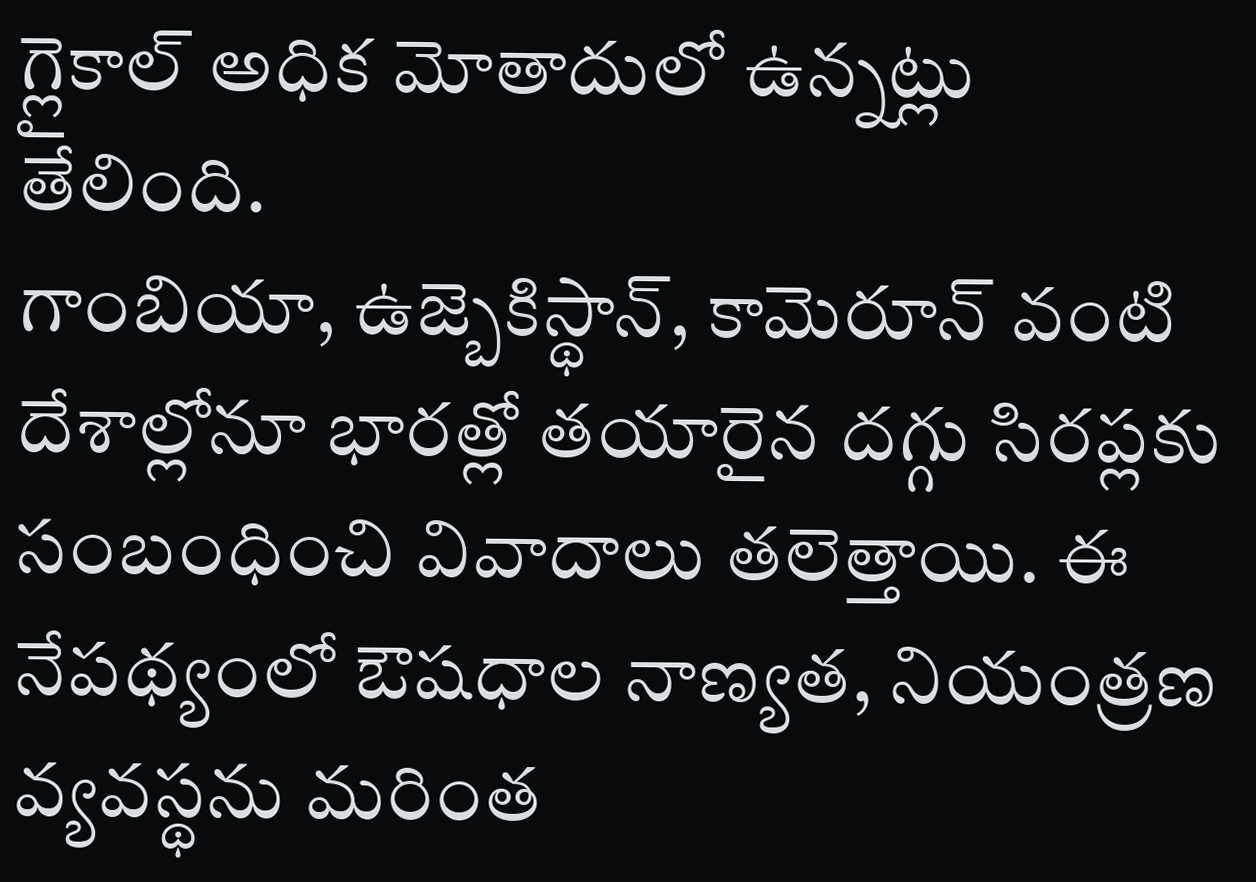గ్లైకాల్ అధిక మోతాదులో ఉన్నట్లు తేలింది.
గాంబియా, ఉజ్బెకిస్థాన్, కామెరూన్ వంటి దేశాల్లోనూ భారత్లో తయారైన దగ్గు సిరప్లకు సంబంధించి వివాదాలు తలెత్తాయి. ఈ నేపథ్యంలో ఔషధాల నాణ్యత, నియంత్రణ వ్యవస్థను మరింత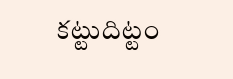కట్టుదిట్టం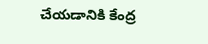చేయడానికి కేంద్ర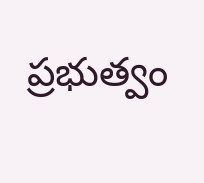ప్రభుత్వం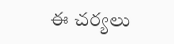ఈ చర్యలు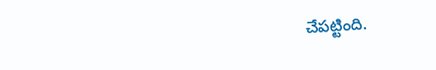చేపట్టింది.